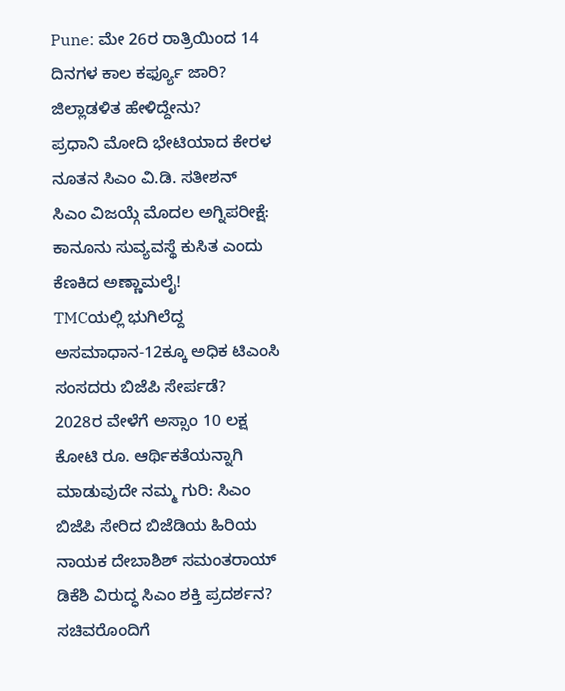Pune: ಮೇ 26ರ ರಾತ್ರಿಯಿಂದ 14 ದಿನಗಳ ಕಾಲ ಕರ್ಫ್ಯೂ ಜಾರಿ? ಜಿಲ್ಲಾಡಳಿತ ಹೇಳಿದ್ದೇನು?
ಪ್ರಧಾನಿ ಮೋದಿ ಭೇಟಿಯಾದ ಕೇರಳ ನೂತನ ಸಿಎಂ ವಿ.ಡಿ. ಸತೀಶನ್
ಸಿಎಂ ವಿಜಯ್ಗೆ ಮೊದಲ ಅಗ್ನಿಪರೀಕ್ಷೆ: ಕಾನೂನು ಸುವ್ಯವಸ್ಥೆ ಕುಸಿತ ಎಂದು ಕೆಣಕಿದ ಅಣ್ಣಾಮಲೈ!
TMCಯಲ್ಲಿ ಭುಗಿಲೆದ್ದ ಅಸಮಾಧಾನ-12ಕ್ಕೂ ಅಧಿಕ ಟಿಎಂಸಿ ಸಂಸದರು ಬಿಜೆಪಿ ಸೇರ್ಪಡೆ?
2028ರ ವೇಳೆಗೆ ಅಸ್ಸಾಂ 10 ಲಕ್ಷ ಕೋಟಿ ರೂ. ಆರ್ಥಿಕತೆಯನ್ನಾಗಿ ಮಾಡುವುದೇ ನಮ್ಮ ಗುರಿ: ಸಿಎಂ
ಬಿಜೆಪಿ ಸೇರಿದ ಬಿಜೆಡಿಯ ಹಿರಿಯ ನಾಯಕ ದೇಬಾಶಿಶ್ ಸಮಂತರಾಯ್
ಡಿಕೆಶಿ ವಿರುದ್ಧ ಸಿಎಂ ಶಕ್ತಿ ಪ್ರದರ್ಶನ? ಸಚಿವರೊಂದಿಗೆ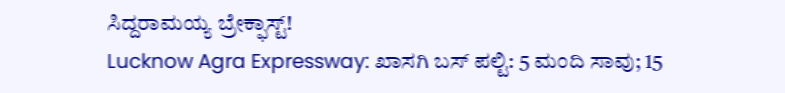ಸಿದ್ದರಾಮಯ್ಯ ಬ್ರೇಕ್ಫಾಸ್ಟ್!
Lucknow Agra Expressway: ಖಾಸಗಿ ಬಸ್ ಪಲ್ಟಿ: 5 ಮಂದಿ ಸಾವು; 15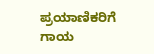ಪ್ರಯಾಣಿಕರಿಗೆ ಗಾಯ